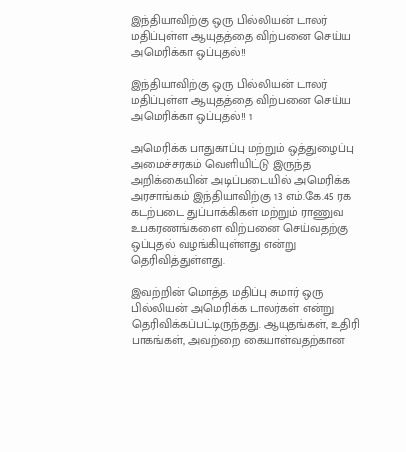இந்தியாவிற்கு ஒரு பில்லியன் டாலர் மதிப்புள்ள ஆயுதத்தை விற்பனை செய்ய அமெரிக்கா ஒப்புதல்!!

இந்தியாவிற்கு ஒரு பில்லியன் டாலர் மதிப்புள்ள ஆயுதத்தை விற்பனை செய்ய அமெரிக்கா ஒப்புதல்!! 1

அமெரிக்க பாதுகாப்பு மற்றும் ஒத்துழைப்பு அமைச்சரகம் வெளியிட்டு இருந்த அறிக்கையின் அடிப்படையில் அமெரிக்க அரசாங்கம் இந்தியாவிற்கு 13 எம்.கே.45 ரக கடற்படை துப்பாக்கிகள் மற்றும் ராணுவ உபகரணங்களை விற்பனை செய்வதற்கு ஒப்புதல் வழங்கியுள்ளது என்று தெரிவித்துள்ளது.

இவற்றின் மொத்த மதிப்பு சுமார் ஒரு பில்லியன் அமெரிக்க டாலர்கள் என்று தெரிவிக்கப்பட்டிருந்தது. ஆயுதங்கள், உதிரி பாகங்கள், அவற்றை கையாள்வதற்கான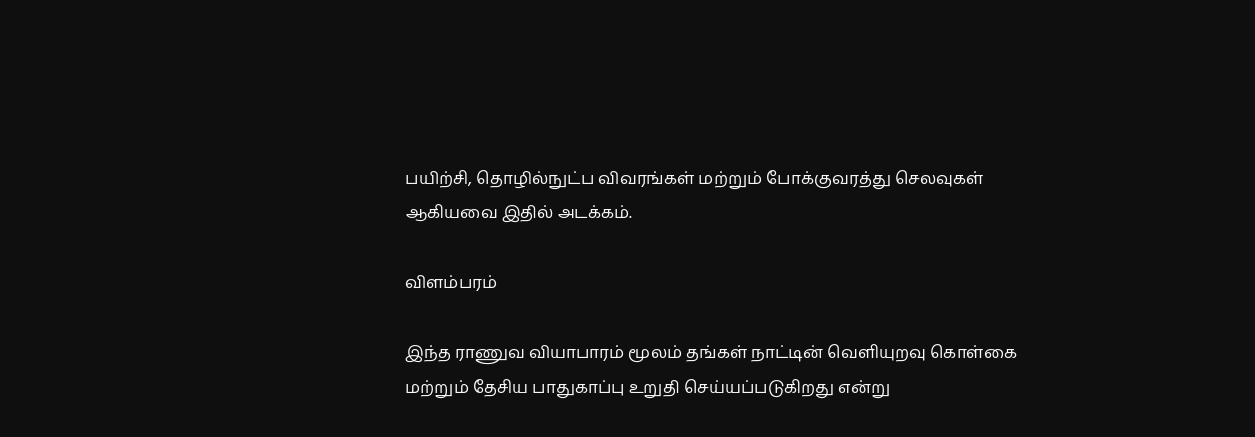பயிற்சி, தொழில்நுட்ப விவரங்கள் மற்றும் போக்குவரத்து செலவுகள் ஆகியவை இதில் அடக்கம்.

விளம்பரம்

இந்த ராணுவ வியாபாரம் மூலம் தங்கள் நாட்டின் வெளியுறவு கொள்கை மற்றும் தேசிய பாதுகாப்பு உறுதி செய்யப்படுகிறது என்று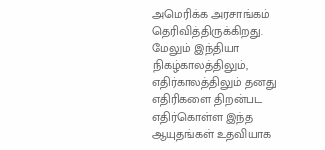அமெரிக்க அரசாங்கம் தெரிவித்திருக்கிறது. மேலும் இந்தியா நிகழ்காலத்திலும், எதிர்காலத்திலும் தனது எதிரிகளை திறன்பட எதிர்கொள்ள இந்த ஆயுதங்கள் உதவியாக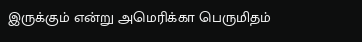இருக்கும் என்று அமெரிக்கா பெருமிதம்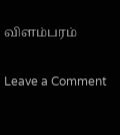விளம்பரம்

Leave a Comment